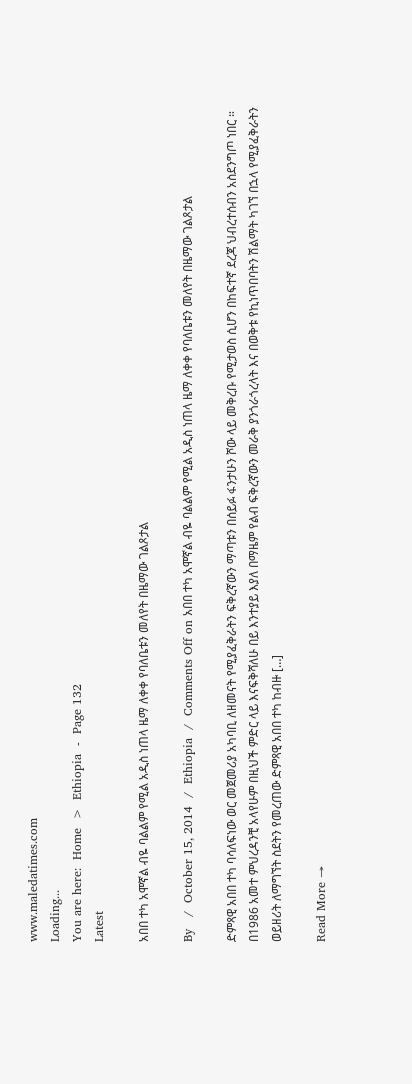www.maledatimes.com
Loading...
You are here:  Home  >  Ethiopia  -  Page 132
Latest

አበበ ተካ አሞኛል ብዬ ባልልም የሚል አዲስ ነጠላ ዜማ ለቀቀ የባለቤቱን መለየት በዜማው ገልጾታል

By   /  October 15, 2014  /  Ethiopia  /  Comments Off on አበበ ተካ አሞኛል ብዬ ባልልም የሚል አዲስ ነጠላ ዜማ ለቀቀ የባለቤቱን መለየት በዜማው ገልጾታል

ድምጻዊ አበበ ተካ ባሳለፍነው ወር መጀመሪያ አካባቢ ለዘመናት የሚያፈቅራትን ፍቅረኛውን ማጣቱን በሰይፉ ፋንታሁን ሾው ላይ መቅረቡ የሚታወስ ሲሆን በከፍተኛ ደረጃ ህብረተሰብን አስደንግጦ ነበር ። በ1986 አመተ ምህረዳንቺ አላየሁም በዚህች ምድር ላይ እናፍቅሻለሁ በይ እንተያይ እያለ በማዜም የልብ ፍቅረኛውን መራቅ ያንጎራጎረላት እና በወቅቱ የኪነጥበባትን ሽልማት ካገኘ በኋላ የሚያፈቅራትን ወይዘሪት ለማግኘት ስደትን የመረጠው ድምጻዊ አበበ ተካ ከብዙ […]

Read More →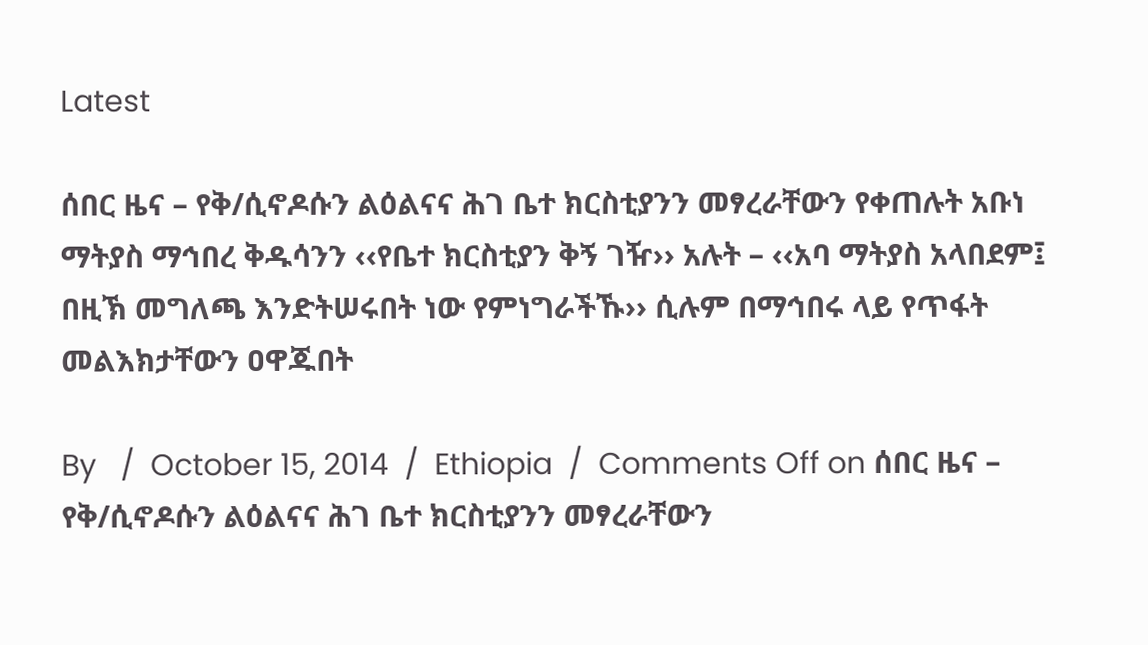Latest

ሰበር ዜና – የቅ/ሲኖዶሱን ልዕልናና ሕገ ቤተ ክርስቲያንን መፃረራቸውን የቀጠሉት አቡነ ማትያስ ማኅበረ ቅዱሳንን ‹‹የቤተ ክርስቲያን ቅኝ ገዥ›› አሉት – ‹‹አባ ማትያስ አላበደም፤ በዚኽ መግለጫ እንድትሠሩበት ነው የምነግራችኹ›› ሲሉም በማኅበሩ ላይ የጥፋት መልእክታቸውን ዐዋጁበት

By   /  October 15, 2014  /  Ethiopia  /  Comments Off on ሰበር ዜና – የቅ/ሲኖዶሱን ልዕልናና ሕገ ቤተ ክርስቲያንን መፃረራቸውን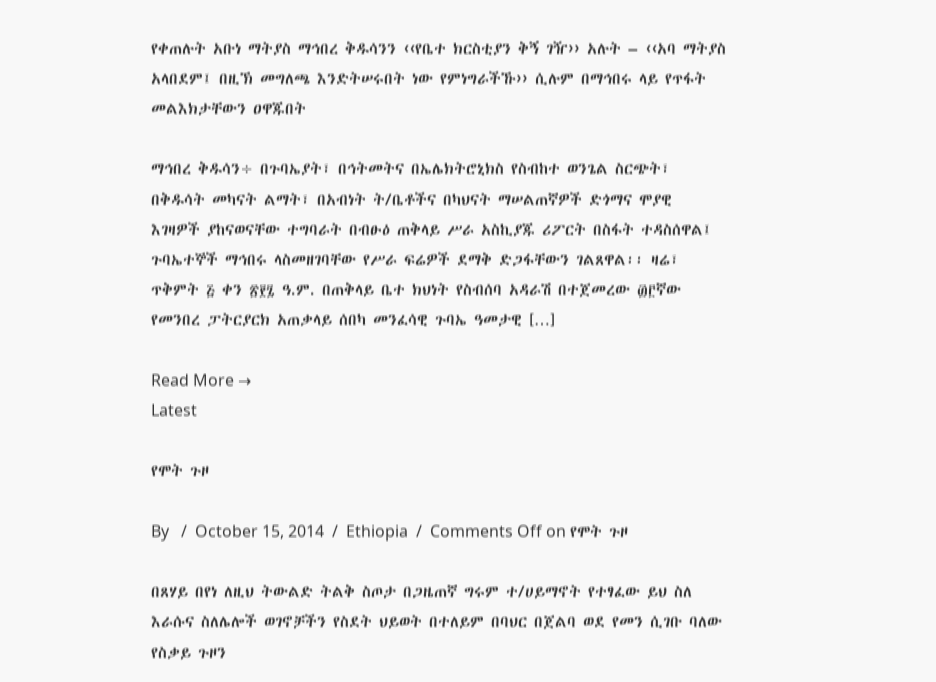የቀጠሉት አቡነ ማትያስ ማኅበረ ቅዱሳንን ‹‹የቤተ ክርስቲያን ቅኝ ገዥ›› አሉት – ‹‹አባ ማትያስ አላበደም፤ በዚኽ መግለጫ እንድትሠሩበት ነው የምነግራችኹ›› ሲሉም በማኅበሩ ላይ የጥፋት መልእክታቸውን ዐዋጁበት

ማኅበረ ቅዱሳን÷ በጉባኤያት፣ በኅትመትና በኤሌክትሮኒክስ የስብከተ ወንጌል ስርጭት፣ በቅዱሳት መካናት ልማት፣ በአብነት ት/ቤቶችና በካህናት ማሠልጠኛዎች ድጎማና ሞያዊ እገዛዎች ያከናወናቸው ተግባራት በብፁዕ ጠቅላይ ሥራ አስኪያጁ ሪፖርት በስፋት ተዳስሰዋል፤ ጉባኤተኞች ማኅበሩ ላስመዘገባቸው የሥራ ፍሬዎች ደማቅ ድጋፋቸውን ገልጸዋል፡፡ ዛሬ፣ ጥቅምት ፭ ቀን ፳፻፯ ዓ.ም. በጠቅላይ ቤተ ክህነት የስብሰባ አዳራሽ በተጀመረው ፴፫ኛው የመንበረ ፓትርያርክ አጠቃላይ ሰበካ መንፈሳዊ ጉባኤ ዓመታዊ […]

Read More →
Latest

የሞት ጉዞ

By   /  October 15, 2014  /  Ethiopia  /  Comments Off on የሞት ጉዞ

በጸሃይ በየነ ለዚህ ትውልድ ትልቅ ስጦታ በጋዜጠኛ ግሩም ተ/ሀይማኖት የተፃፈው ይህ ስለ እራሱና ስለሌሎች ወገኖቻችን የስደት ህይወት በተለይም በባህር በጀልባ ወደ የመን ሲገቡ ባለው የስቃይ ጉዞን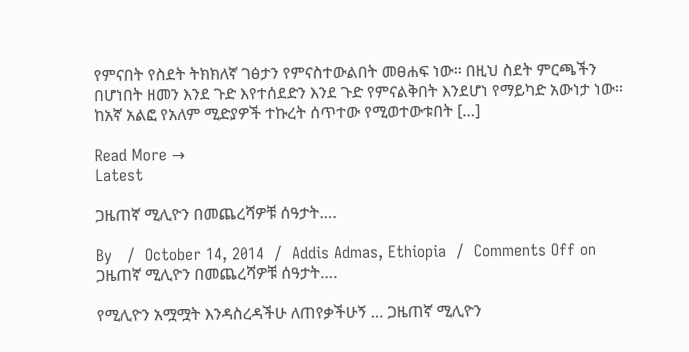የምናበት የስደት ትክክለኛ ገፅታን የምናስተውልበት መፀሐፍ ነው፡፡ በዚህ ስደት ምርጫችን በሆነበት ዘመን እንደ ጉድ እየተሰደድን እንደ ጉድ የምናልቅበት እንደሆነ የማይካድ አውነታ ነው፡፡ ከአኛ አልፎ የአለም ሚድያዎች ተኩረት ሰጥተው የሚወተውቱበት […]

Read More →
Latest

ጋዜጠኛ ሚሊዮን በመጨረሻዎቹ ሰዓታት….

By   /  October 14, 2014  /  Addis Admas, Ethiopia  /  Comments Off on ጋዜጠኛ ሚሊዮን በመጨረሻዎቹ ሰዓታት….

የሚሊዮን አሟሟት እንዳስረዳችሁ ለጠየቃችሁኝ … ጋዜጠኛ ሚሊዮን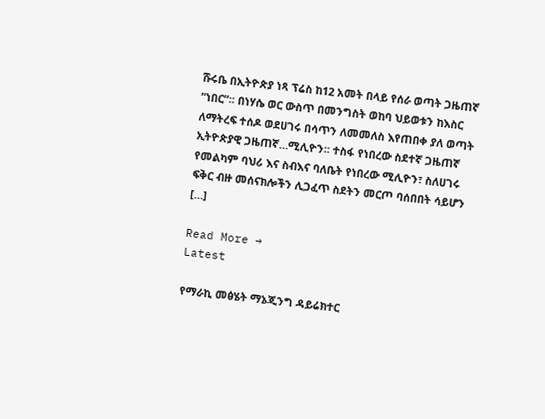ሹሩቤ በኢትዮጵያ ነጻ ፕሬስ ከ12 አመት በላይ የሰራ ወጣት ጋዜጠኛ “ነበር”፡፡ በነሃሴ ወር ውስጥ በመንግስት ወከባ ህይወቱን ከእስር ለማትረፍ ተሰዶ ወደሀገሩ በሳጥን ለመመለስ እየጠበቀ ያለ ወጣት ኢትዮጵያዊ ጋዜጠኛ…ሚሊዮን፡፡ ተስፋ የነበረው ስደተኛ ጋዜጠኛ የመልካም ባህሪ እና ስብእና ባለቤት የነበረው ሚሊዮን፣ ስለሀገሩ ፍቅር ብዙ መሰናክሎችን ሊጋፈጥ ስደትን መርጦ ባሰበበት ሳይሆን […]

Read More →
Latest

የማራኪ መፅሄት ማኔጂንግ ዳይሬክተር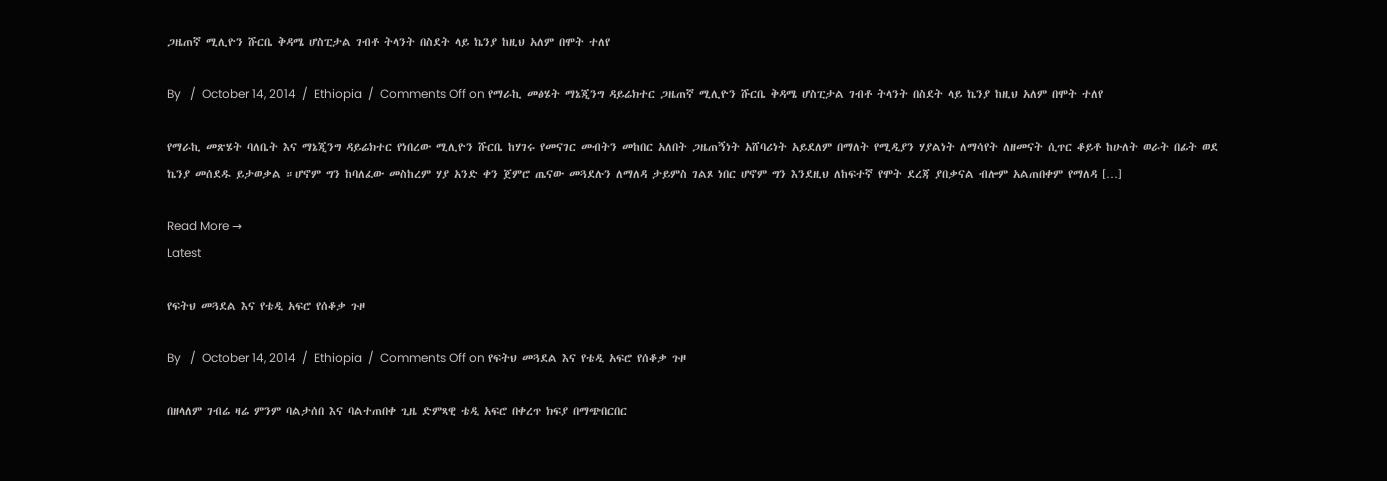ጋዜጠኛ ሚሊዮን ሹርቤ ቅዳሜ ሆስፒታል ገብቶ ትላንት በስደት ላይ ኬንያ ከዚህ አለም በሞት ተለየ

By   /  October 14, 2014  /  Ethiopia  /  Comments Off on የማራኪ መፅሄት ማኔጂንግ ዳይሬክተር ጋዜጠኛ ሚሊዮን ሹርቤ ቅዳሜ ሆስፒታል ገብቶ ትላንት በስደት ላይ ኬንያ ከዚህ አለም በሞት ተለየ

የማራኪ መጽሄት ባለቤት እና ማኔጂንግ ዳይሬክተር የነበረው ሚሊዮን ሹርቤ ከሃገሩ የመናገር መብትን መከበር አለበት ጋዜጠኝነት አሸባሪነት አይደለም በማለት የሚዲያን ሃያልነት ለማሳየት ለዘመናት ሲጥር ቆይቶ ከሁለት ወራት በፊት ወደ ኬንያ መሰደዱ ይታወቃል ።ሆኖም ግን ከባለፈው መስከረም ሃያ አንድ ቀን ጀምሮ ጤናው መጓደሉን ለማለዳ ታይምስ ገልጾ ነበር ሆኖም ግን እንደዚህ ለከፍተኛ የሞት ደረጃ ያበቃናል ብሎም አልጠበቀም የማለዳ […]

Read More →
Latest

የፍትህ መጓደል እና የቴዲ አፍሮ የሰቆቃ ጉዞ

By   /  October 14, 2014  /  Ethiopia  /  Comments Off on የፍትህ መጓደል እና የቴዲ አፍሮ የሰቆቃ ጉዞ

በዘላለም ገብሬ ዛሬ ምንም ባልታሰበ እና ባልተጠበቀ ጊዜ ድምጻዊ ቴዲ አፍሮ በቀረጥ ክፍያ በማጭበርበር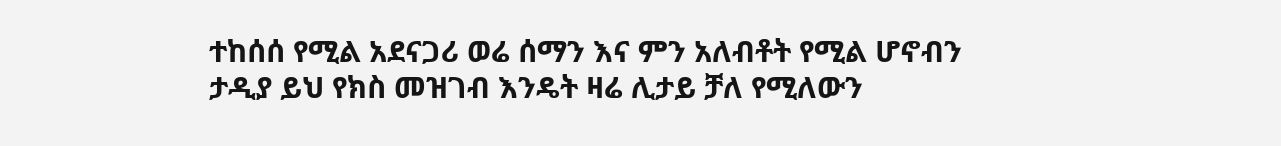ተከሰሰ የሚል አደናጋሪ ወሬ ሰማን እና ምን አለብቶት የሚል ሆኖብን ታዲያ ይህ የክስ መዝገብ እንዴት ዛሬ ሊታይ ቻለ የሚለውን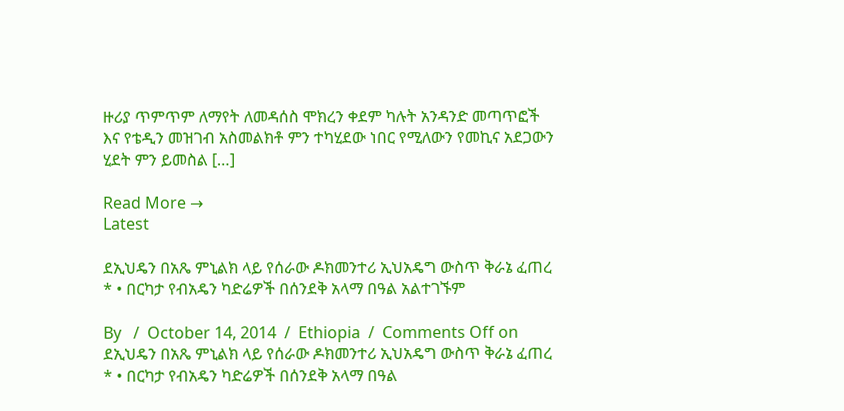ዙሪያ ጥምጥም ለማየት ለመዳሰስ ሞክረን ቀደም ካሉት አንዳንድ መጣጥፎች እና የቴዲን መዝገብ አስመልክቶ ምን ተካሂደው ነበር የሚለውን የመኪና አደጋውን ሂደት ምን ይመስል […]

Read More →
Latest

ደኢህዴን በአጼ ምኒልክ ላይ የሰራው ዶክመንተሪ ኢህአዴግ ውስጥ ቅራኔ ፈጠረ * • በርካታ የብአዴን ካድሬዎች በሰንደቅ አላማ በዓል አልተገኙም

By   /  October 14, 2014  /  Ethiopia  /  Comments Off on ደኢህዴን በአጼ ምኒልክ ላይ የሰራው ዶክመንተሪ ኢህአዴግ ውስጥ ቅራኔ ፈጠረ * • በርካታ የብአዴን ካድሬዎች በሰንደቅ አላማ በዓል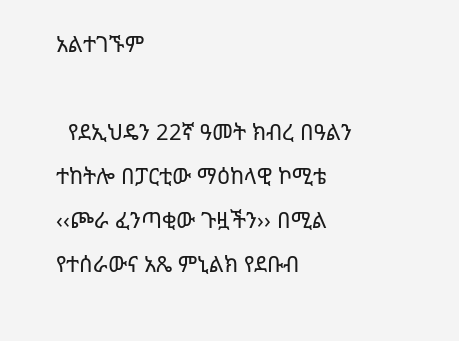አልተገኙም

  የደኢህዴን 22ኛ ዓመት ክብረ በዓልን ተከትሎ በፓርቲው ማዕከላዊ ኮሚቴ ‹‹ጮራ ፈንጣቂው ጉዟችን›› በሚል የተሰራውና አጼ ምኒልክ የደቡብ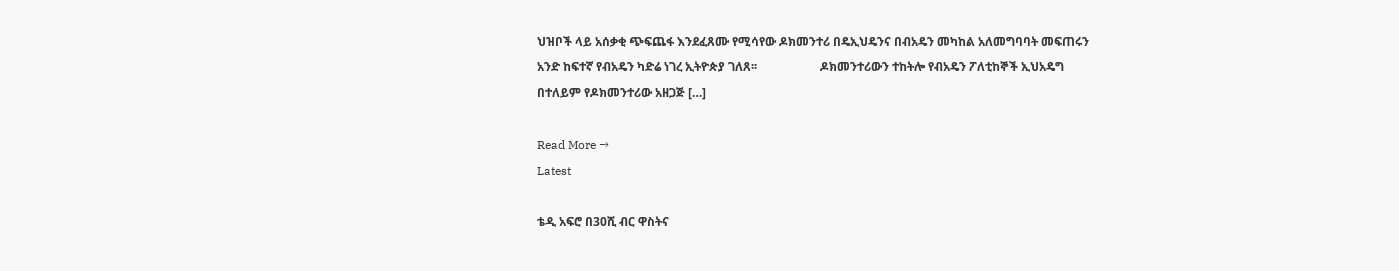ህዝቦች ላይ አሰቃቂ ጭፍጨፋ እንደፈጸሙ የሚሳየው ዶክመንተሪ በዴኢህዴንና በብአዴን መካከል አለመግባባት መፍጠሩን አንድ ከፍተኛ የብአዴን ካድሬ ነገረ ኢትዮጵያ ገለጸ፡፡                     ዶክመንተሪውን ተከትሎ የብአዴን ፖለቲከኞች ኢህአዴግ በተለይም የዶክመንተሪው አዘጋጅ […]

Read More →
Latest

ቴዲ አፍሮ በ30ሺ ብር ዋስትና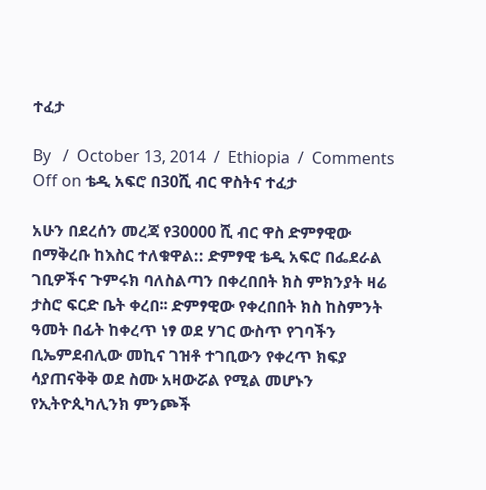ተፈታ

By   /  October 13, 2014  /  Ethiopia  /  Comments Off on ቴዲ አፍሮ በ30ሺ ብር ዋስትና ተፈታ

አሁን በደረሰን መረጃ የ30000 ሺ ብር ዋስ ድምፃዊው በማቅረቡ ከእስር ተለቁዋል:: ድምፃዊ ቴዲ አፍሮ በፌደራል ገቢዎችና ጉምሩክ ባለስልጣን በቀረበበት ክስ ምክንያት ዛሬ ታስሮ ፍርድ ቤት ቀረበ፡፡ ድምፃዊው የቀረበበት ክስ ከስምንት ዓመት በፊት ከቀረጥ ነፃ ወደ ሃገር ውስጥ የገባችን ቢኤምደብሊው መኪና ገዝቶ ተገቢውን የቀረጥ ክፍያ ሳያጠናቅቅ ወደ ስሙ አዛውሯል የሚል መሆኑን የኢትዮጲካሊንክ ምንጮች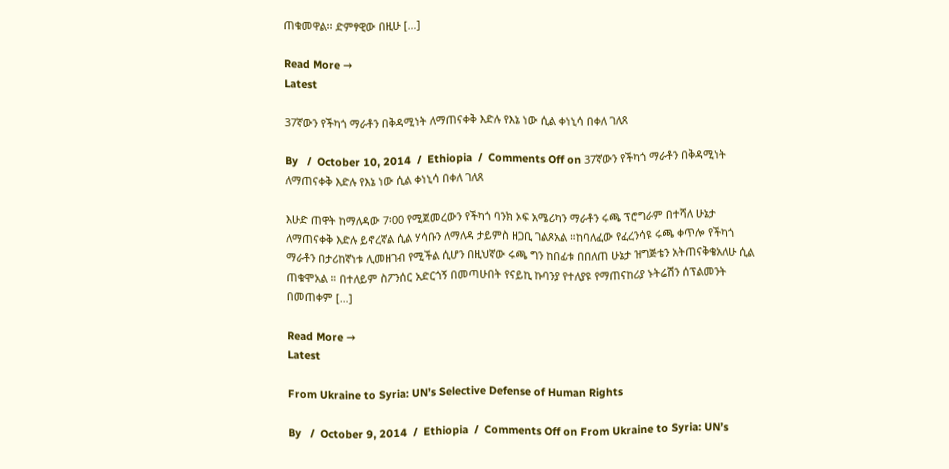ጠቁመዋል፡፡ ድምፃዊው በዚሁ […]

Read More →
Latest

37ኛውን የችካጎ ማራቶን በቅዳሚነት ለማጠናቀቅ እድሉ የእኔ ነው ሲል ቀነኒሳ በቀለ ገለጸ

By   /  October 10, 2014  /  Ethiopia  /  Comments Off on 37ኛውን የችካጎ ማራቶን በቅዳሚነት ለማጠናቀቅ እድሉ የእኔ ነው ሲል ቀነኒሳ በቀለ ገለጸ

እሁድ ጠዋት ከማለዳው 7፡00 የሚጀመረውን የችካጎ ባንክ ኦፍ አሜሪካን ማራቶን ሩጫ ፕሮግራም በተሻለ ሁኔታ ለማጠናቀቅ እድሉ ይኖረኛል ሲል ሃሳቡን ለማለዳ ታይምስ ዘጋቢ ገልጾአል ።ከባለፈው የፈረንሳዩ ሩጫ ቀጥሎ የችካጎ ማራቶን በታሪከኛነቱ ሊመዘገብ የሚችል ሲሆን በዚህኛው ሩጫ ግን ከበፊቱ በበለጠ ሁኔታ ዝግጅቴን አትጠናቅቄአለሁ ሲል ጠቁሞአል ። በተለይም ስፖንሰር አድርጎኝ በመጣሁበት የናይኪ ኩባንያ የተለያዩ የማጠናከሪያ ኑትሬሽን ሰፕልመንት በመጠቀም […]

Read More →
Latest

From Ukraine to Syria: UN’s Selective Defense of Human Rights

By   /  October 9, 2014  /  Ethiopia  /  Comments Off on From Ukraine to Syria: UN’s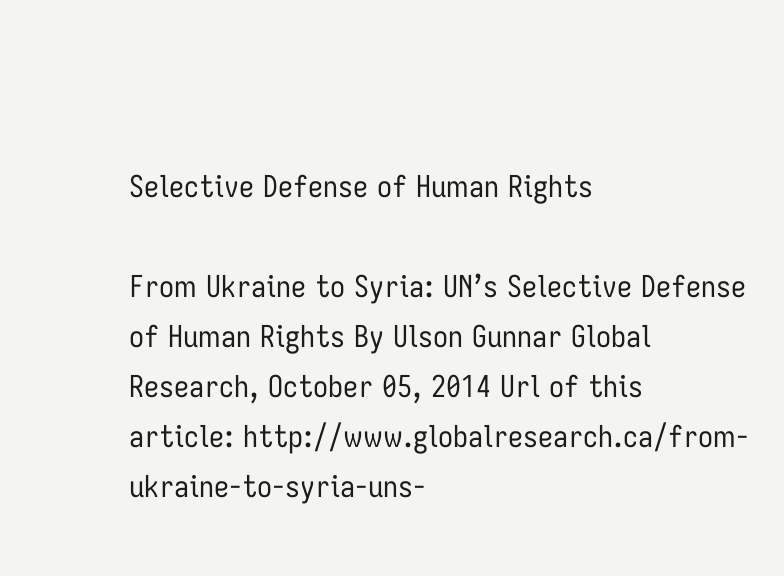Selective Defense of Human Rights

From Ukraine to Syria: UN’s Selective Defense of Human Rights By Ulson Gunnar Global Research, October 05, 2014 Url of this article: http://www.globalresearch.ca/from-ukraine-to-syria-uns-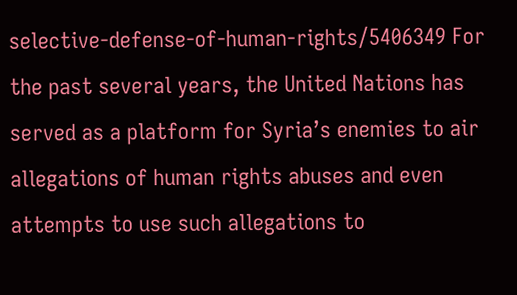selective-defense-of-human-rights/5406349 For the past several years, the United Nations has served as a platform for Syria’s enemies to air allegations of human rights abuses and even attempts to use such allegations to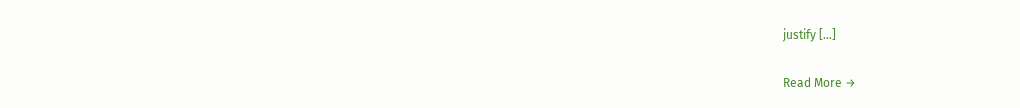justify […]

Read More →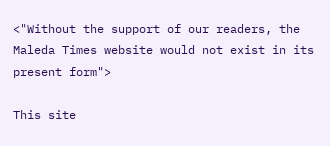<"Without the support of our readers, the Maleda Times website would not exist in its present form">

This site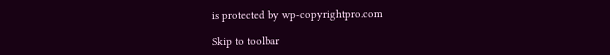is protected by wp-copyrightpro.com

Skip to toolbar